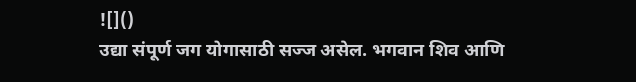![]()
उद्या संपूर्ण जग योगासाठी सज्ज असेल. भगवान शिव आणि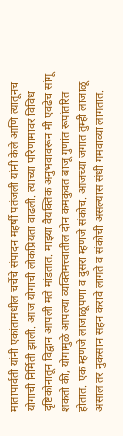मातापार्वती यांनी एकांतामधील चर्चेचे संपादन महर्षी पतंजली यांनी केले आणि त्यातूनच योगाची निर्मिती झाली. आज योगाची लोकप्रियता वाढली. त्याच्या परिणामावर विविध दृष्टिकोनातून विद्वान आपली मते मांडतात. माझ्या वैयक्तिक अनुभवावरून मी एवढेच सांगू शकतो की, योगामुळे आपल्या व्यक्तिमत्त्वातील दोन कमकुवत बाजू गुणांत रूपांतरित होतात. एक म्हणजे लाजाळूपणा व दुसरा म्हणजे संकोच. आजच्या जगात तुम्ही लाजाळू असाल तर नुकसान सहन करावे लागते व संकोची असल्यास संधी गमवाव्या लागतात.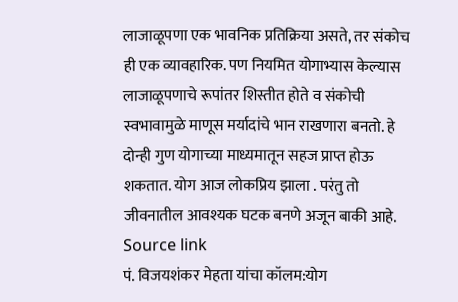लाजाळूपणा एक भावनिक प्रतिक्रिया असते, तर संकोच ही एक व्यावहारिक. पण नियमित योगाभ्यास केल्यास लाजाळूपणाचे रूपांतर शिस्तीत होते व संकोची स्वभावामुळे माणूस मर्यादांचे भान राखणारा बनतो. हे दोन्ही गुण योगाच्या माध्यमातून सहज प्राप्त होऊ शकतात. योग आज लोकप्रिय झाला . परंतु तो जीवनातील आवश्यक घटक बनणे अजून बाकी आहे.
Source link
पं. विजयशंकर मेहता यांचा कॉलम:योग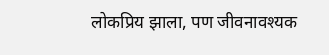लोकप्रिय झाला, पण जीवनावश्यक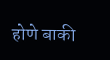होणे बाकी